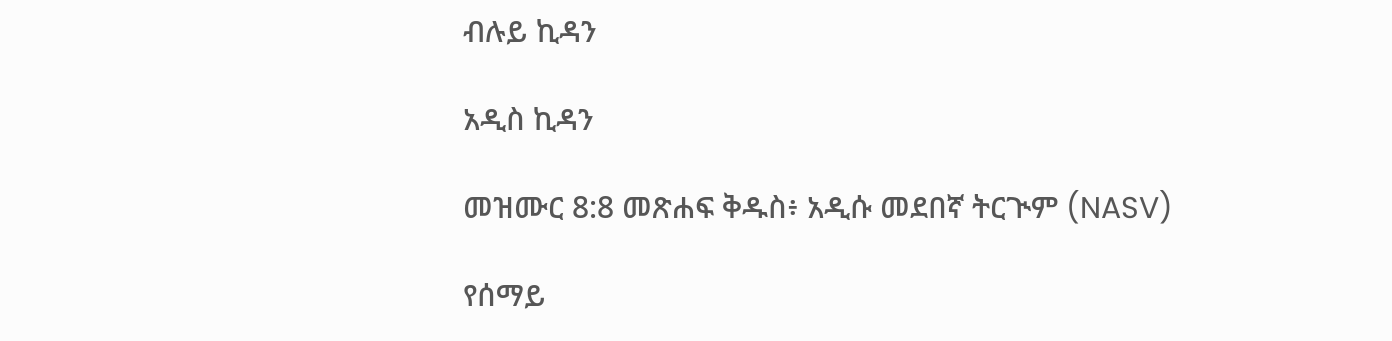ብሉይ ኪዳን

አዲስ ኪዳን

መዝሙር 8:8 መጽሐፍ ቅዱስ፥ አዲሱ መደበኛ ትርጒም (NASV)

የሰማይ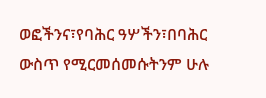ወፎችንና፣የባሕር ዓሦችን፣በባሕር ውስጥ የሚርመሰመሱትንም ሁሉ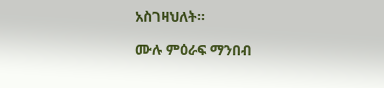አስገዛህለት።

ሙሉ ምዕራፍ ማንበብ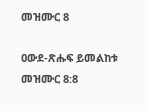መዝሙር 8

ዐውደ-ጽሑፍ ይመልከቱ መዝሙር 8:8